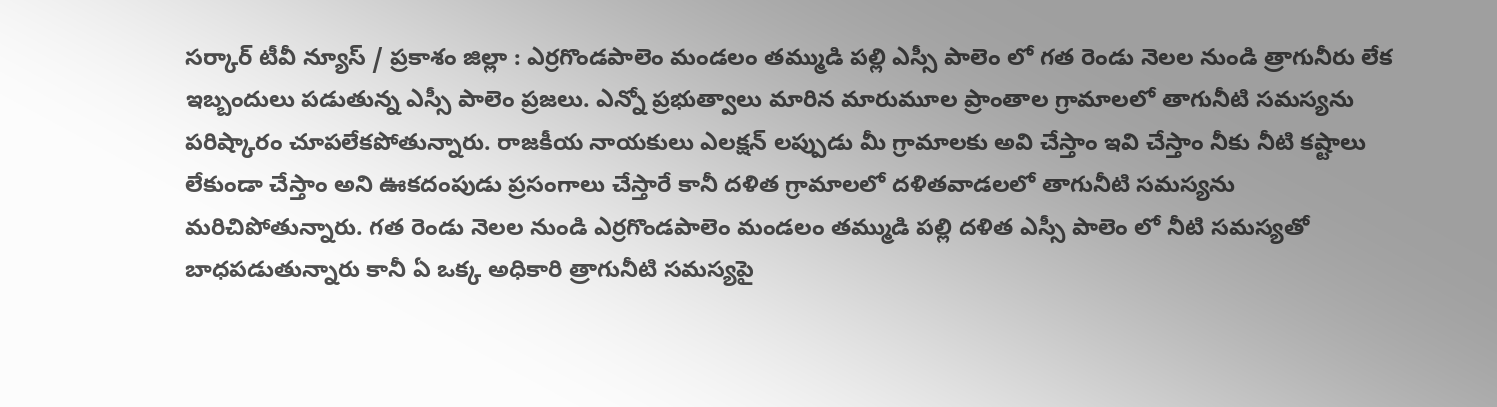సర్కార్ టీవీ న్యూస్ / ప్రకాశం జిల్లా : ఎర్రగొండపాలెం మండలం తమ్ముడి పల్లి ఎస్సీ పాలెం లో గత రెండు నెలల నుండి త్రాగునీరు లేక ఇబ్బందులు పడుతున్న ఎస్సీ పాలెం ప్రజలు. ఎన్నో ప్రభుత్వాలు మారిన మారుమూల ప్రాంతాల గ్రామాలలో తాగునీటి సమస్యను పరిష్కారం చూపలేకపోతున్నారు. రాజకీయ నాయకులు ఎలక్షన్ లప్పుడు మీ గ్రామాలకు అవి చేస్తాం ఇవి చేస్తాం నీకు నీటి కష్టాలు లేకుండా చేస్తాం అని ఊకదంపుడు ప్రసంగాలు చేస్తారే కానీ దళిత గ్రామాలలో దళితవాడలలో తాగునీటి సమస్యను మరిచిపోతున్నారు. గత రెండు నెలల నుండి ఎర్రగొండపాలెం మండలం తమ్ముడి పల్లి దళిత ఎస్సీ పాలెం లో నీటి సమస్యతో బాధపడుతున్నారు కానీ ఏ ఒక్క అధికారి త్రాగునీటి సమస్యపై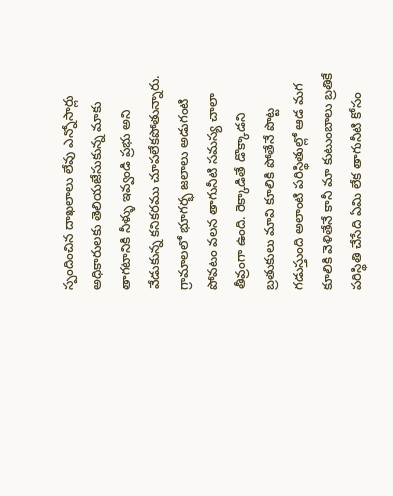స్పందించిన దాఖలాలు లేవు ఎన్నోసార్లు అధికారులకు తెలియజేసుకున్న మాకు తాగటానికి నీళ్ళు ఇవ్వండి ప్రభు అని వేడుకున్న కనికరము చూపలేకపోతున్నారు. గ్రామాలలో భూగర్భ జలాలు అడుగంటి పోవటం వలన తాగునీటి సమస్య చాలా తీవ్రంగా ఉంది. రెక్కాడితే డొక్కాడని బ్రతుకులు మావి కూలికి పోతేనే పొట్ట గడుస్తుంది అలాంటి పరిస్థితుల్లో ఆడ మగ కూలికి వెళితేనే కానీ మా కుటుంబాలు బ్రతికే పరిస్థితి చేసేది ఏమి లేక తాగునీటి కోసం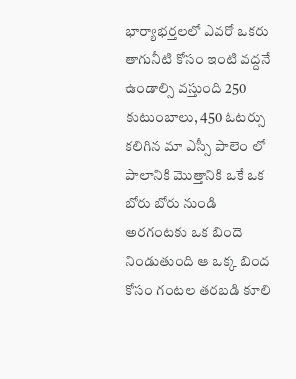భార్యాభర్తలలో ఎవరో ఒకరు తాగునీటి కోసం ఇంటి వద్దనే ఉండాల్సి వస్తుంది 250 కుటుంబాలు, 450 ఓటర్సు కలిగిన మా ఎస్సీ పాలెం లో పాలానికి మొత్తానికి ఒకే ఒక బోరు బోరు నుండి అరగంటకు ఒక బిందె నిండుతుంది ఆ ఒక్క బింద కోసం గంటల తరబడి కూలి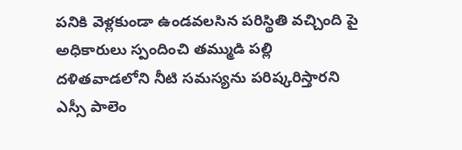పనికి వెళ్లకుండా ఉండవలసిన పరిస్థితి వచ్చింది పై అధికారులు స్పందించి తమ్ముడి పల్లి దళితవాడలోని నీటి సమస్యను పరిష్కరిస్తారని ఎస్సీ పాలెం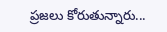ప్రజలు కోరుతున్నారు...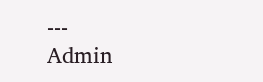---
Admin